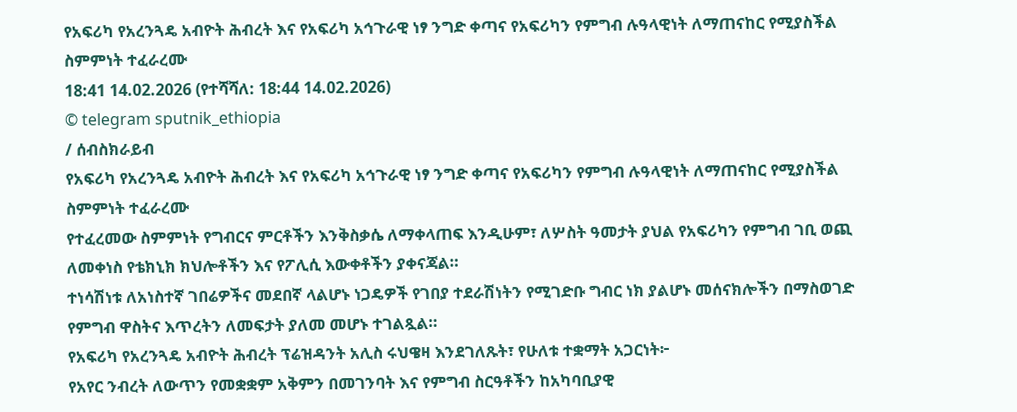የአፍሪካ የአረንጓዴ አብዮት ሕብረት እና የአፍሪካ አኅጉራዊ ነፃ ንግድ ቀጣና የአፍሪካን የምግብ ሉዓላዊነት ለማጠናከር የሚያስችል ስምምነት ተፈራረሙ
18:41 14.02.2026 (የተሻሻለ: 18:44 14.02.2026)
© telegram sputnik_ethiopia
/ ሰብስክራይብ
የአፍሪካ የአረንጓዴ አብዮት ሕብረት እና የአፍሪካ አኅጉራዊ ነፃ ንግድ ቀጣና የአፍሪካን የምግብ ሉዓላዊነት ለማጠናከር የሚያስችል ስምምነት ተፈራረሙ
የተፈረመው ስምምነት የግብርና ምርቶችን እንቅስቃሴ ለማቀላጠፍ እንዲሁም፣ ለሦስት ዓመታት ያህል የአፍሪካን የምግብ ገቢ ወጪ ለመቀነስ የቴክኒክ ክህሎቶችን እና የፖሊሲ እውቀቶችን ያቀናጃል።
ተነሳሽነቱ ለአነስተኛ ገበሬዎችና መደበኛ ላልሆኑ ነጋዴዎች የገበያ ተደራሽነትን የሚገድቡ ግብር ነክ ያልሆኑ መሰናክሎችን በማስወገድ የምግብ ዋስትና እጥረትን ለመፍታት ያለመ መሆኑ ተገልጿል።
የአፍሪካ የአረንጓዴ አብዮት ሕብረት ፕሬዝዳንት አሊስ ሩህዌዛ እንደገለጹት፣ የሁለቱ ተቋማት አጋርነት፦
የአየር ንብረት ለውጥን የመቋቋም አቅምን በመገንባት እና የምግብ ስርዓቶችን ከአካባቢያዊ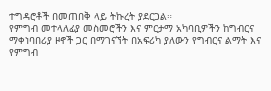ተግዳሮቶች በመጠበቅ ላይ ትኩረት ያደርጋል።
የምግብ መተላለፊያ መስመሮችን እና ምርታማ አካባቢዎችን ከግብርና ማቀነባበሪያ ዞኖች ጋር በማገናኘት በአፍሪካ ያለውን የግብርና ልማት እና የምግብ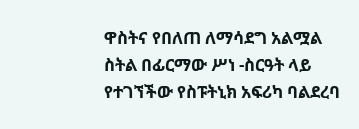ዋስትና የበለጠ ለማሳደግ አልሟል ስትል በፊርማው ሥነ -ስርዓት ላይ የተገኘችው የስፑትኒክ አፍሪካ ባልደረባ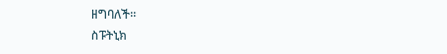ዘግባለች።
ስፑትኒክ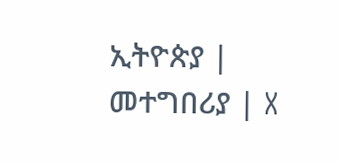ኢትዮጵያ | መተግበሪያ | X